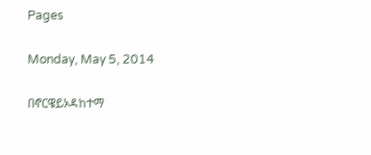Pages

Monday, May 5, 2014

በኖርዌይኦዳከተማ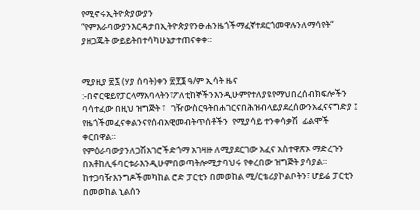የሚኖሩኢትዮጵያውያን “የምእራባውያንእርዳታበኢትዮጵያየንፁሐንዜጎችማፈኛተደርጎመዋሉንለማሳየት“ ያዘጋጁት ውይይትበተሳካሁኔታተጠናቀቀ።


ሚያዚያ ፳፯ (ሃያ ሰባት)ቀን ፳፻፮ ዓ/ም ኢሳት ዜና :-በኖርዌይየፓርላማአባላትን፣ፖለቲከኞችንእንዲሁምየተለያዩየማህበረሰብክፍሎችን
ባሳተፈው በዚህ ዝግጅት ፣   ገዥውስርዓትበሐገርናበሕዝብላይያደረሰውንአፈናናግድያ ፤  የዜጎችመፈናቀልንናየሰብአዊመብትጥሰቶችን  የሚያሳይ ተንቀሳቃሽ  ፊልሞች ቀርበዋል።
የምዕራባውያንለጋሽአገሮችድጎማ አገዛዙ ለሚያደርገው አፈና አስተዋጽኦ ማድረጉን በአቶከሊፋባርቱራእንዲሁምበወጣትሎሚታባህሩ የቀረበው ዝግጅት ያሳያል።
ከተጋባዥእንግዶችመካከል ሮድ ፓርቲን በመወከል ሚ/ርቴሪያኮልቦትን፣ ሆይሬ ፓርቲን በመወከል ኒልሰን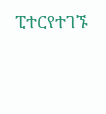ፒተርየተገኙ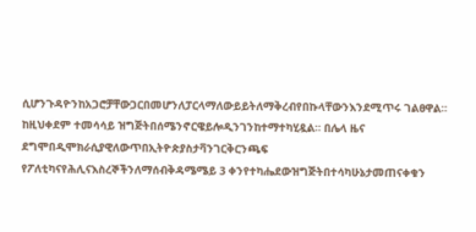ሲሆንጉዳዮንከአጋሮቻቸውጋርበመሆንለፓርላማለውይይትለማቅረብየበኩላቸውንእንደሚጥሩ ገልፀዋል።
ከዚህቀደም ተመሳሳይ ዝግጅትበሰሜንኖርዌይሎዲንገንከተማተካሂዷል። በሌላ ዜና ደግሞበዲሞክራሲያዊለውጥበኢትዮጵያስታቫንገርቅርንጫፍ  የፖለቲካናየሕሊናእስረኞችንለማሰብቅዳሜሜይ 3 ቀንየተካሔደውዝግጅትበተሳካሁኔታመጠናቀቁን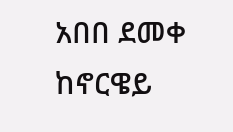አበበ ደመቀ ከኖርዌይ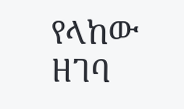የላከው ዘገባ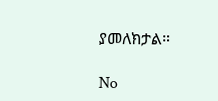ያመለክታል።

No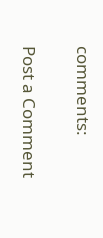comments:

Post a Comment